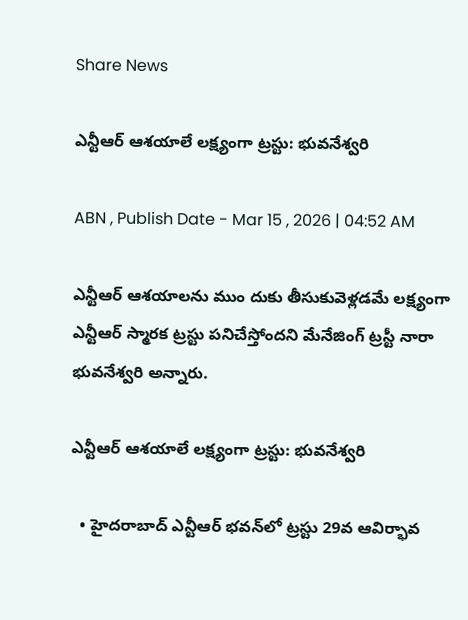Share News

ఎన్టీఆర్‌ ఆశయాలే లక్ష్యంగా ట్రస్టు: భువనేశ్వరి

ABN , Publish Date - Mar 15 , 2026 | 04:52 AM

ఎన్టీఆర్‌ ఆశయాలను ముం దుకు తీసుకువెళ్లడమే లక్ష్యంగా ఎన్టీఆర్‌ స్మారక ట్రస్టు పనిచేస్తోందని మేనేజింగ్‌ ట్రస్టీ నారా భువనేశ్వరి అన్నారు.

ఎన్టీఆర్‌ ఆశయాలే లక్ష్యంగా ట్రస్టు: భువనేశ్వరి

  • హైదరాబాద్‌ ఎన్టీఆర్‌ భవన్‌లో ట్రస్టు 29వ ఆవిర్భావ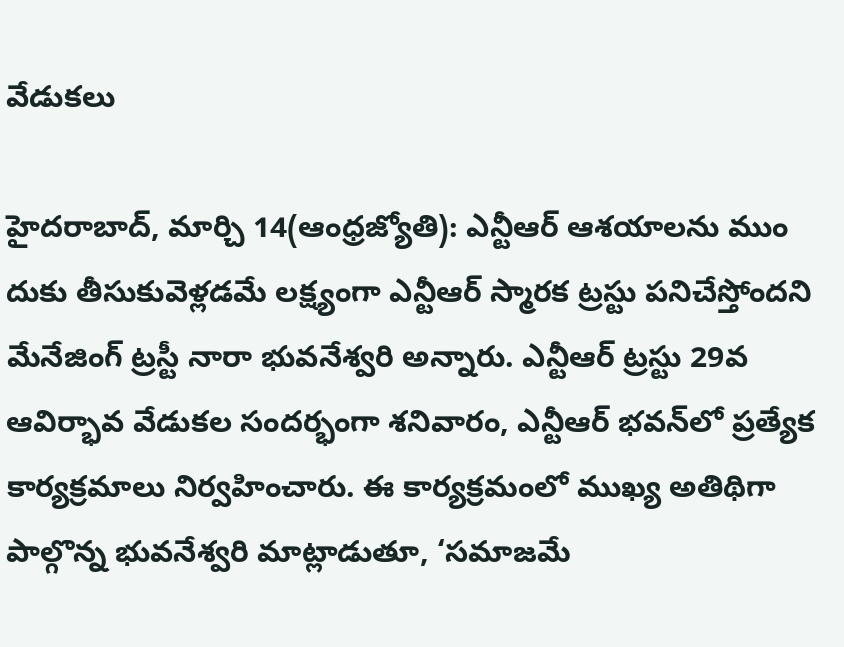వేడుకలు

హైదరాబాద్‌, మార్చి 14(ఆంధ్రజ్యోతి): ఎన్టీఆర్‌ ఆశయాలను ముం దుకు తీసుకువెళ్లడమే లక్ష్యంగా ఎన్టీఆర్‌ స్మారక ట్రస్టు పనిచేస్తోందని మేనేజింగ్‌ ట్రస్టీ నారా భువనేశ్వరి అన్నారు. ఎన్టీఆర్‌ ట్రస్టు 29వ ఆవిర్భావ వేడుకల సందర్భంగా శనివారం, ఎన్టీఆర్‌ భవన్‌లో ప్రత్యేక కార్యక్రమాలు నిర్వహించారు. ఈ కార్యక్రమంలో ముఖ్య అతిథిగా పాల్గొన్న భువనేశ్వరి మాట్లాడుతూ, ‘సమాజమే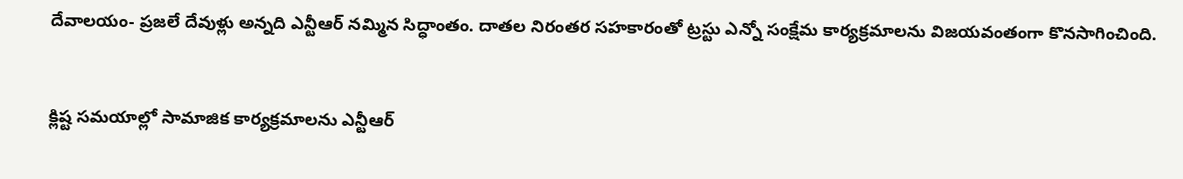దేవాలయం- ప్రజలే దేవుళ్లు అన్నది ఎన్టీఆర్‌ నమ్మిన సిద్ధాంతం. దాతల నిరంతర సహకారంతో ట్రస్టు ఎన్నో సంక్షేమ కార్యక్రమాలను విజయవంతంగా కొనసాగించింది.


క్లిష్ట సమయాల్లో సామాజిక కార్యక్రమాలను ఎన్టీఆర్‌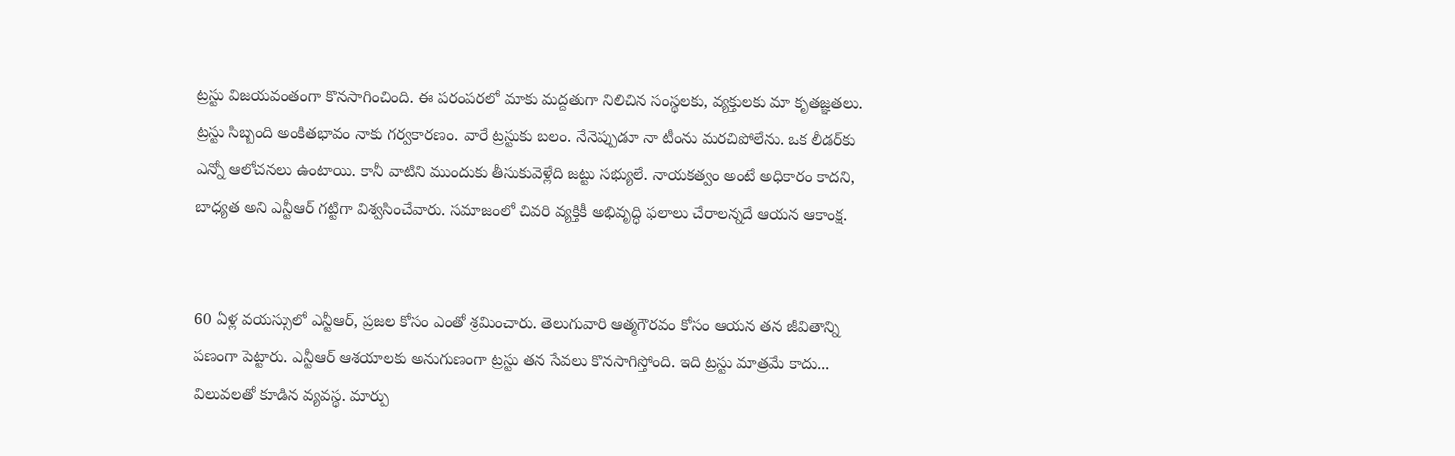ట్రస్టు విజయవంతంగా కొనసాగించింది. ఈ పరంపరలో మాకు మద్దతుగా నిలిచిన సంస్థలకు, వ్యక్తులకు మా కృతజ్ఞతలు. ట్రస్టు సిబ్బంది అంకితభావం నాకు గర్వకారణం. వారే ట్రస్టుకు బలం. నేనెప్పుడూ నా టీంను మరచిపోలేను. ఒక లీడర్‌కు ఎన్నో ఆలోచనలు ఉంటాయి. కానీ వాటిని ముందుకు తీసుకువెళ్లేది జట్టు సభ్యులే. నాయకత్వం అంటే అధికారం కాదని, బాధ్యత అని ఎన్టీఆర్‌ గట్టిగా విశ్వసించేవారు. సమాజంలో చివరి వ్యక్తికీ అభివృద్ధి ఫలాలు చేరాలన్నదే ఆయన ఆకాంక్ష.


60 ఏళ్ల వయస్సులో ఎన్టీఆర్‌, ప్రజల కోసం ఎంతో శ్రమించారు. తెలుగువారి ఆత్మగౌరవం కోసం ఆయన తన జీవితాన్ని పణంగా పెట్టారు. ఎన్టీఆర్‌ ఆశయాలకు అనుగుణంగా ట్రస్టు తన సేవలు కొనసాగిస్తోంది. ఇది ట్రస్టు మాత్రమే కాదు... విలువలతో కూడిన వ్యవస్థ. మార్పు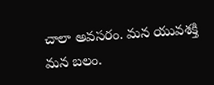చాలా అవసరం. మన యువశక్తి మన బలం.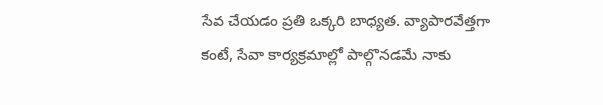సేవ చేయడం ప్రతి ఒక్కరి బాధ్యత. వ్యాపారవేత్తగా కంటే, సేవా కార్యక్రమాల్లో పాల్గొనడమే నాకు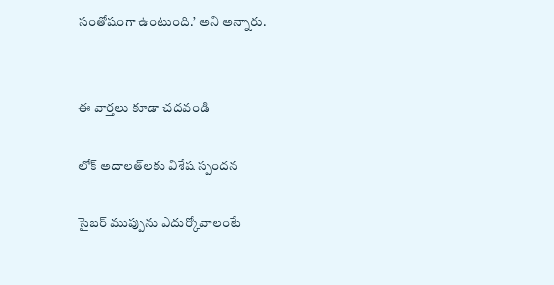సంతోషంగా ఉంటుంది.’ అని అన్నారు.


ఈ వార్తలు కూడా చదవండి

లోక్‌ అదాలత్‌లకు విశేష స్పందన

సైబర్‌ ముప్పును ఎదుర్కోవాలంటే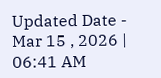Updated Date - Mar 15 , 2026 | 06:41 AM